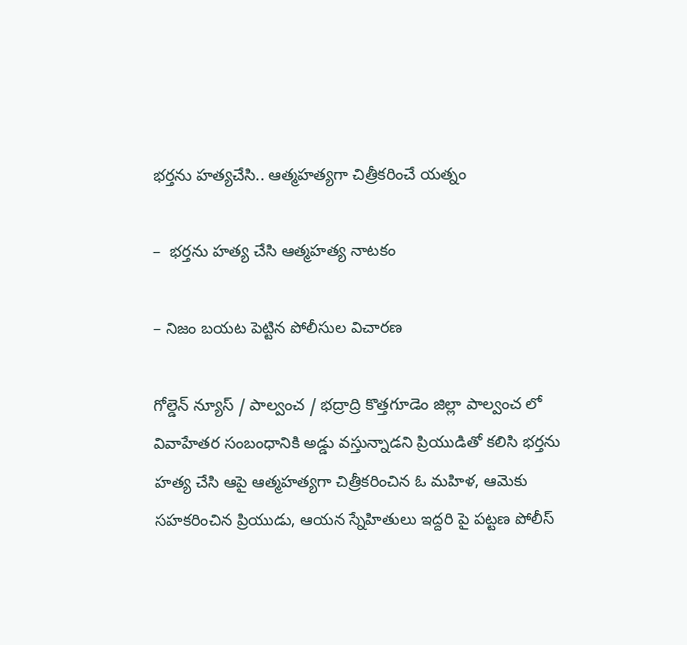భర్తను హత్యచేసి.. ఆత్మహత్యగా చిత్రీకరించే యత్నం

–  భర్తను హత్య చేసి ఆత్మహత్య నాటకం

– నిజం బయట పెట్టిన పోలీసుల విచారణ

గోల్డెన్ న్యూస్ / పాల్వంచ / భద్రాద్రి కొత్తగూడెం జిల్లా పాల్వంచ లో  వివాహేతర సంబంధానికి అడ్డు వస్తున్నాడని ప్రియుడితో కలిసి భర్తను హత్య చేసి ఆపై ఆత్మహత్యగా చిత్రీకరించిన ఓ మహిళ, ఆమెకు సహకరించిన ప్రియుడు, ఆయన స్నేహితులు ఇద్దరి పై పట్టణ పోలీస్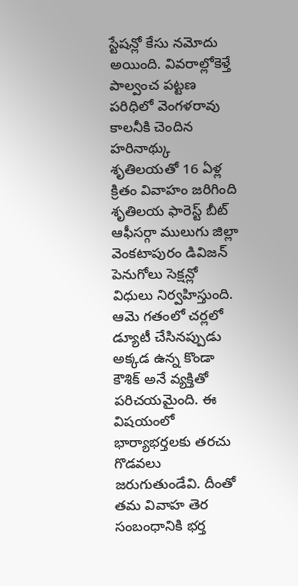స్టేషన్లో కేసు నమోదు అయింది. వివరాల్లోకెళ్తే పాల్వంచ పట్టణ పరిధిలో వెంగళరావు కాలనీకి చెందిన హరినాథ్కు శృతిలయతో 16 ఏళ్ల క్రితం వివాహం జరిగింది శృతిలయ ఫారెస్ట్ బీట్ ఆఫీసర్గా ములుగు జిల్లా వెంకటాపురం డివిజన్ పెనుగోలు సెక్షన్లో విధులు నిర్వహిస్తుంది. ఆమె గతంలో చర్లలో డ్యూటీ చేసినప్పుడు అక్కడ ఉన్న కొండా కౌశిక్ అనే వ్యక్తితో పరిచయమైంది. ఈ విషయంలో భార్యాభర్తలకు తరచు గొడవలు జరుగుతుండేవి. దీంతో  తమ వివాహ తెర సంబంధానికి భర్త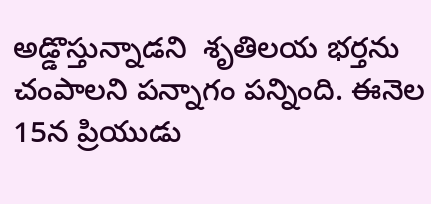అడ్డొస్తున్నాడని  శృతిలయ భర్తను చంపాలని పన్నాగం పన్నింది. ఈనెల 15న ప్రియుడు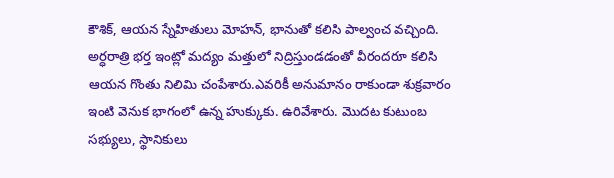కౌశిక్, ఆయన స్నేహితులు మోహన్, భానుతో కలిసి పాల్వంచ వచ్చింది. అర్ధరాత్రి భర్త ఇంట్లో మద్యం మత్తులో నిద్రిస్తుండడంతో వీరందరూ కలిసి ఆయన గొంతు నిలిమి చంపేశారు.ఎవరికీ అనుమానం రాకుండా శుక్రవారం ఇంటి వెనుక భాగంలో ఉన్న హుక్కుకు. ఉరివేశారు. మొదట కుటుంబ సభ్యులు, స్థానికులు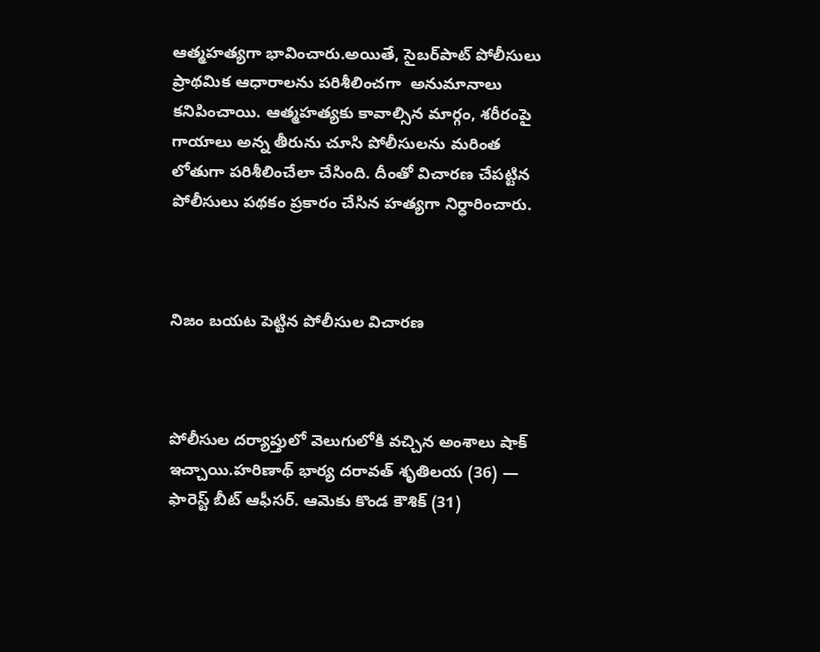ఆత్మహత్యగా భావించారు.అయితే, సైబర్‌పాట్ పోలీసులు ప్రాథమిక ఆధారాలను పరిశీలించగా  అనుమానాలు కనిపించాయి. ఆత్మహత్యకు కావాల్సిన మార్గం, శరీరంపై గాయాలు అన్న తీరును చూసి పోలీసులను మరింత లోతుగా పరిశీలించేలా చేసింది. దీంతో విచారణ చేపట్టిన పోలీసులు పథకం ప్రకారం చేసిన హత్యగా నిర్ధారించారు.



నిజం బయట పెట్టిన పోలీసుల విచారణ



పోలీసుల దర్యాప్తులో వెలుగులోకి వచ్చిన అంశాలు షాక్ ఇచ్చాయి.హరిణాథ్ భార్య దరావత్ శృతిలయ (36) — ఫారెస్ట్ బీట్ ఆఫీసర్. ఆమెకు కొండ కౌశిక్ (31)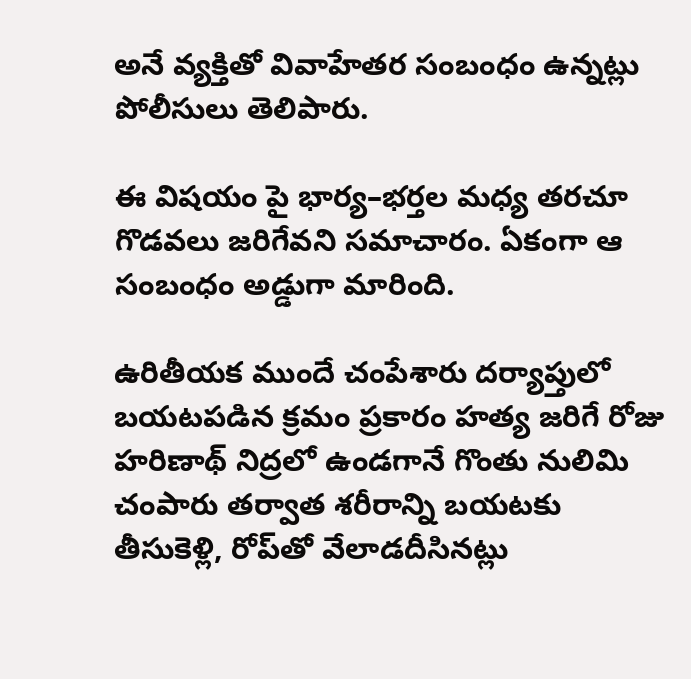అనే వ్యక్తితో వివాహేతర సంబంధం ఉన్నట్లు పోలీసులు తెలిపారు.

ఈ విషయం పై భార్య–భర్తల మధ్య తరచూ గొడవలు జరిగేవని సమాచారం. ఏకంగా ఆ సంబంధం అడ్డుగా మారింది.

ఉరితీయక ముందే చంపేశారు దర్యాప్తులో బయటపడిన క్రమం ప్రకారం హత్య జరిగే రోజు హరిణాథ్ నిద్రలో ఉండగానే గొంతు నులిమి చంపారు తర్వాత శరీరాన్ని బయటకు తీసుకెళ్లి, రోప్‌తో వేలాడదీసినట్లు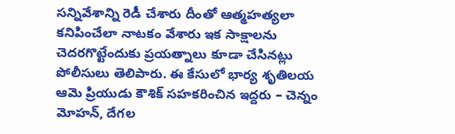సన్నివేశాన్ని రెడీ చేశారు దీంతో ఆత్మహత్యలా కనిపించేలా నాటకం వేశారు ఇక సాక్షాలను చెదరగొట్టేందుకు ప్రయత్నాలు కూడా చేసినట్లు పోలీసులు తెలిపారు. ఈ కేసులో భార్య శృతిలయ ఆమె ప్రియుడు కౌశిక్ సహకరించిన ఇద్దరు – చెన్నం మోహన్, దేగల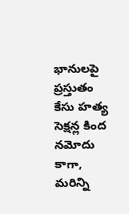భానులపై ప్రస్తుతం కేసు హత్య సెక్షన్ల కింద నమోదు కాగా, మరిన్ని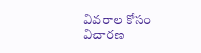వివరాల కోసం విచారణ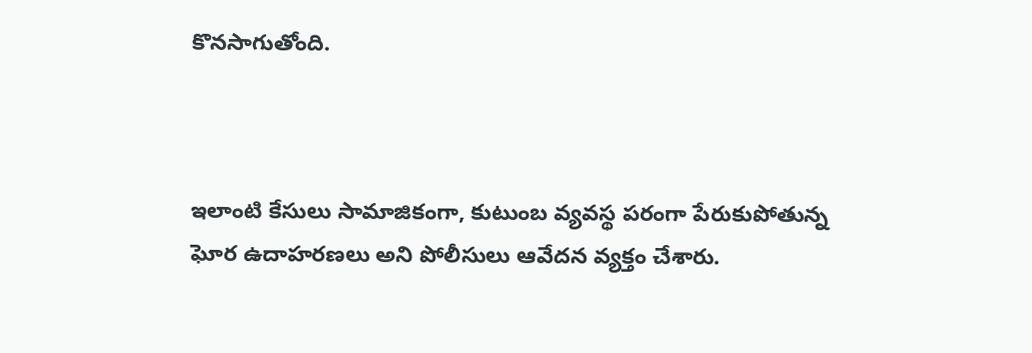కొనసాగుతోంది.



ఇలాంటి కేసులు సామాజికంగా, కుటుంబ వ్యవస్థ పరంగా పేరుకుపోతున్న ఘోర ఉదాహరణలు అని పోలీసులు ఆవేదన వ్యక్తం చేశారు.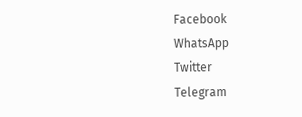Facebook
WhatsApp
Twitter
Telegram